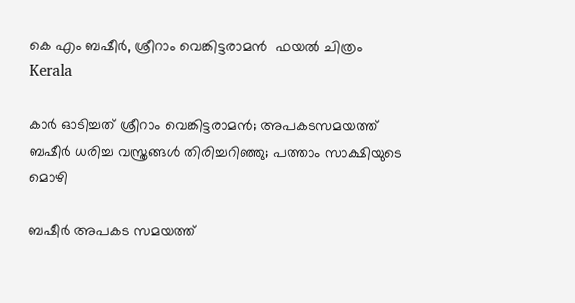കെ എം ബഷീര്‍, ശ്രീറാം വെങ്കിട്ടരാമന്‍  ഫയല്‍ ചിത്രം
Kerala

കാര്‍ ഓടിച്ചത് ശ്രീറാം വെങ്കിട്ടരാമന്‍; അപകടസമയത്ത് ബഷീര്‍ ധരിച്ച വസ്ത്രങ്ങള്‍ തിരിച്ചറിഞ്ഞു; പത്താം സാക്ഷിയുടെ മൊഴി

ബഷീര്‍ അപകട സമയത്ത്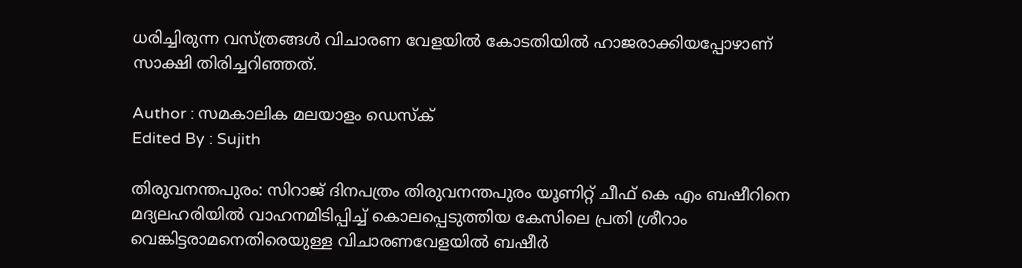ധരിച്ചിരുന്ന വസ്ത്രങ്ങള്‍ വിചാരണ വേളയില്‍ കോടതിയില്‍ ഹാജരാക്കിയപ്പോഴാണ് സാക്ഷി തിരിച്ചറിഞ്ഞത്.

Author : സമകാലിക മലയാളം ഡെസ്ക്
Edited By : Sujith

തിരുവനന്തപുരം: സിറാജ് ദിനപത്രം തിരുവനന്തപുരം യൂണിറ്റ് ചീഫ് കെ എം ബഷീറിനെ മദ്യലഹരിയില്‍ വാഹനമിടിപ്പിച്ച് കൊലപ്പെടുത്തിയ കേസിലെ പ്രതി ശ്രീറാം വെങ്കിട്ടരാമനെതിരെയുള്ള വിചാരണവേളയില്‍ ബഷീര്‍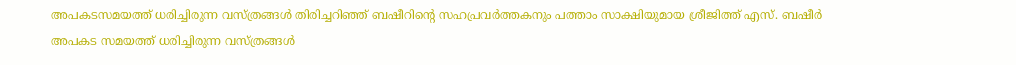അപകടസമയത്ത് ധരിച്ചിരുന്ന വസ്ത്രങ്ങള്‍ തിരിച്ചറിഞ്ഞ് ബഷീറിന്റെ സഹപ്രവര്‍ത്തകനും പത്താം സാക്ഷിയുമായ ശ്രീജിത്ത് എസ്. ബഷീര്‍ അപകട സമയത്ത് ധരിച്ചിരുന്ന വസ്ത്രങ്ങള്‍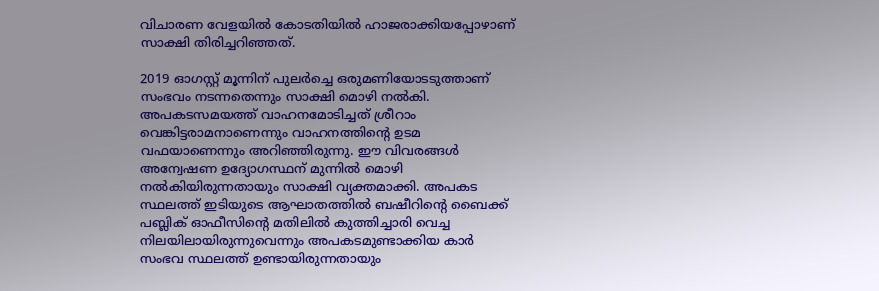വിചാരണ വേളയില്‍ കോടതിയില്‍ ഹാജരാക്കിയപ്പോഴാണ് സാക്ഷി തിരിച്ചറിഞ്ഞത്.

2019 ഓഗസ്റ്റ് മൂന്നിന് പുലര്‍ച്ചെ ഒരുമണിയോടടുത്താണ് സംഭവം നടന്നതെന്നും സാക്ഷി മൊഴി നല്‍കി. അപകടസമയത്ത് വാഹനമോടിച്ചത് ശ്രീറാം വെങ്കിട്ടരാമനാണെന്നും വാഹനത്തിന്റെ ഉടമ വഫയാണെന്നും അറിഞ്ഞിരുന്നു. ഈ വിവരങ്ങള്‍ അന്വേഷണ ഉദ്യോഗസ്ഥന് മുന്നില്‍ മൊഴി നല്‍കിയിരുന്നതായും സാക്ഷി വ്യക്തമാക്കി. അപകട സ്ഥലത്ത് ഇടിയുടെ ആഘാതത്തില്‍ ബഷീറിന്റെ ബൈക്ക് പബ്ലിക് ഓഫീസിന്റെ മതിലില്‍ കുത്തിച്ചാരി വെച്ച നിലയിലായിരുന്നുവെന്നും അപകടമുണ്ടാക്കിയ കാര്‍ സംഭവ സ്ഥലത്ത് ഉണ്ടായിരുന്നതായും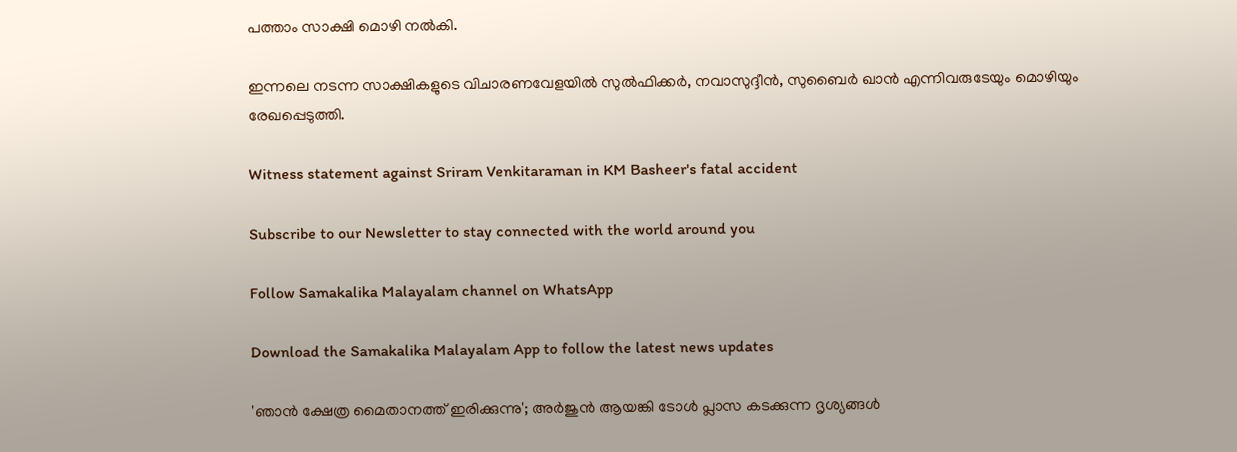പത്താം സാക്ഷി മൊഴി നല്‍കി.

ഇന്നലെ നടന്ന സാക്ഷികളുടെ വിചാരണവേളയില്‍ സുല്‍ഫിക്കര്‍, നവാസുദ്ദീന്‍, സുബൈര്‍ ഖാന്‍ എന്നിവരുടേയും മൊഴിയും രേഖപ്പെടുത്തി.

Witness statement against Sriram Venkitaraman in KM Basheer's fatal accident

Subscribe to our Newsletter to stay connected with the world around you

Follow Samakalika Malayalam channel on WhatsApp

Download the Samakalika Malayalam App to follow the latest news updates

'ഞാന്‍ ക്ഷേത്ര മൈതാനത്ത് ഇരിക്കുന്നു'; അര്‍ജുന്‍ ആയങ്കി ടോള്‍ പ്ലാസ കടക്കുന്ന ദൃശ്യങ്ങള്‍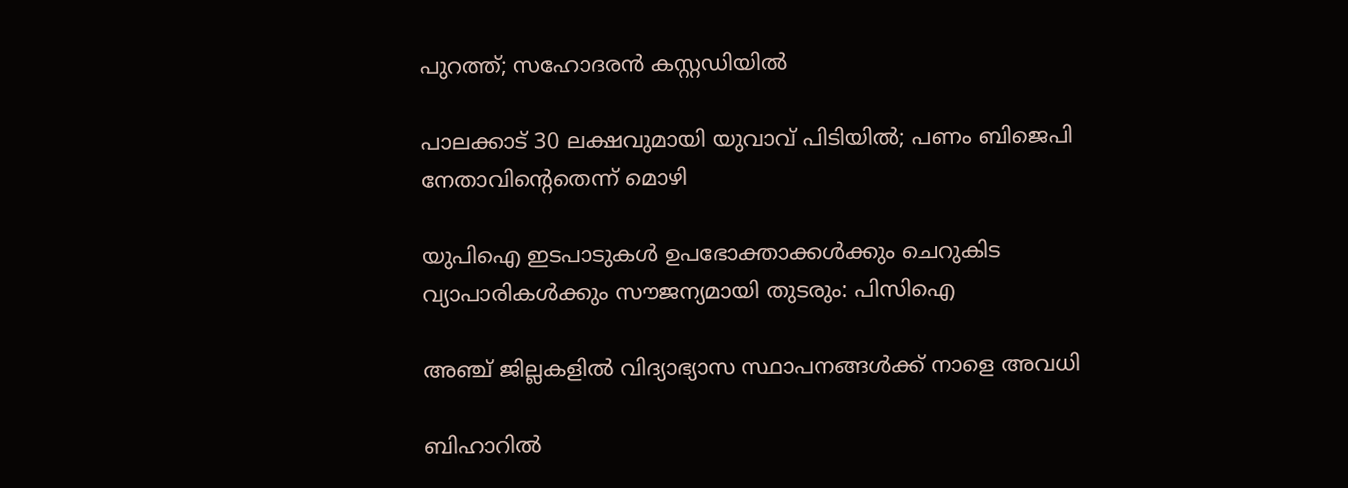പുറത്ത്; സഹോദരന്‍ കസ്റ്റഡിയില്‍

പാലക്കാട് 30 ലക്ഷവുമായി യുവാവ് പിടിയില്‍; പണം ബിജെപി നേതാവിന്റെതെന്ന് മൊഴി

യുപിഐ ഇടപാടുകള്‍ ഉപഭോക്താക്കള്‍ക്കും ചെറുകിട വ്യാപാരികള്‍ക്കും സൗജന്യമായി തുടരും: പിസിഐ

അഞ്ച് ജില്ലകളില്‍ വിദ്യാഭ്യാസ സ്ഥാപനങ്ങള്‍ക്ക് നാളെ അവധി

ബിഹാറില്‍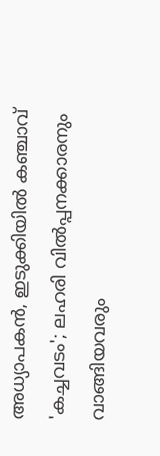അധ്യാപകന്‍, ഇടുക്കിയില്‍ കഞ്ചാവ് 'കച്ചവടം'; ലഹരി വില്‍പ്പനക്കാരനും വാങ്ങിയവരും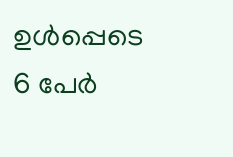ഉള്‍പ്പെടെ 6 പേര്‍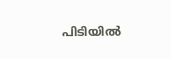പിടിയില്‍